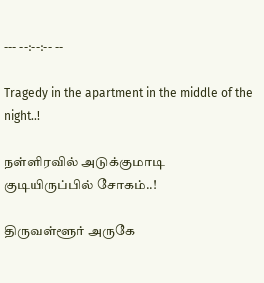--- --:--:-- --

Tragedy in the apartment in the middle of the night..!

நள்ளிரவில் அடுக்குமாடி குடியிருப்பில் சோகம்..!

திருவள்ளூர் அருகே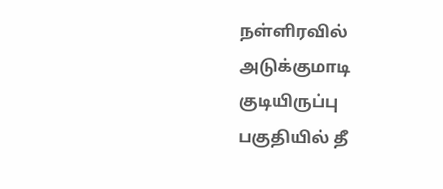நள்ளிரவில் அடுக்குமாடி குடியிருப்பு பகுதியில் தீ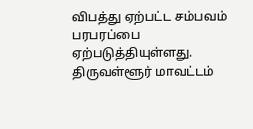விபத்து ஏற்பட்ட சம்பவம் பரபரப்பை ஏற்படுத்தியுள்ளது. திருவள்ளூர் மாவட்டம்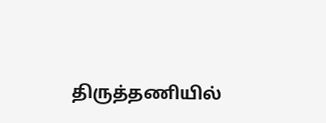திருத்தணியில்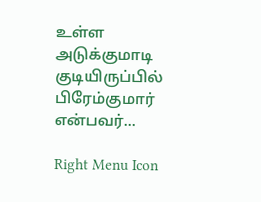உள்ள அடுக்குமாடி குடியிருப்பில் பிரேம்குமார் என்பவர்...

Right Menu Icon